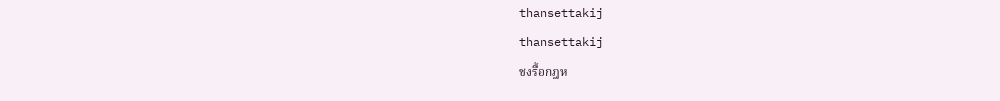thansettakij
thansettakij
ชงรื้อกฎห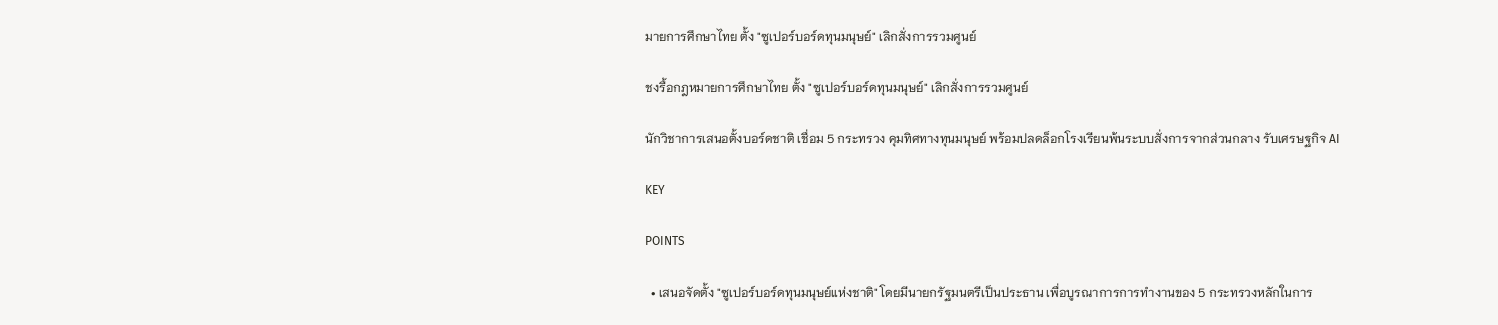มายการศึกษาไทย ตั้ง "ซูเปอร์บอร์ดทุนมนุษย์" เลิกสั่งการรวมศูนย์

ชงรื้อกฎหมายการศึกษาไทย ตั้ง "ซูเปอร์บอร์ดทุนมนุษย์" เลิกสั่งการรวมศูนย์

นักวิชาการเสนอตั้งบอร์ดชาติ เชื่อม 5 กระทรวง คุมทิศทางทุนมนุษย์ พร้อมปลดล็อกโรงเรียนพ้นระบบสั่งการจากส่วนกลาง รับเศรษฐกิจ AI

KEY

POINTS

  • เสนอจัดตั้ง "ซูเปอร์บอร์ดทุนมนุษย์แห่งชาติ" โดยมีนายกรัฐมนตรีเป็นประธาน เพื่อบูรณาการการทำงานของ 5 กระทรวงหลักในการ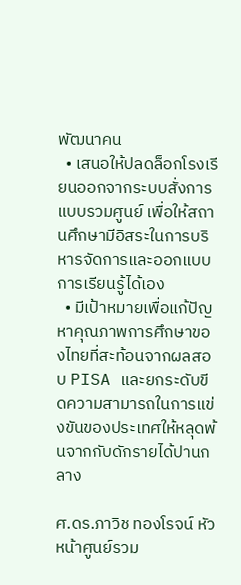พัฒนาคน
  • เสนอให้ปลดล็อกโรงเรียนออกจากระบบสั่งการแบบรวมศูนย์ เพื่อให้สถานศึกษามีอิสระในการบริหารจัดการและออกแบบการเรียนรู้ได้เอง
  • มีเป้าหมายเพื่อแก้ปัญหาคุณภาพการศึกษาของไทยที่สะท้อนจากผลสอบ PISA และยกระดับขีดความสามารถในการแข่งขันของประเทศให้หลุดพ้นจากกับดักรายได้ปานกลาง

ศ.ดร.ภาวิช ทองโรจน์ หัวหน้าศูนย์รวม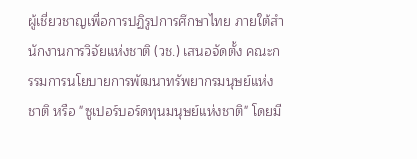ผู้เชี่ยวชาญเพื่อการปฏิรูปการศึกษาไทย ภายใต้สำนักงานการวิจัยแห่งชาติ (วช.) เสนอจัดตั้ง คณะกรรมการนโยบายการพัฒนาทรัพยากรมนุษย์แห่งชาติ หรือ "ซูเปอร์บอร์ดทุนมนุษย์แห่งชาติ" โดยมี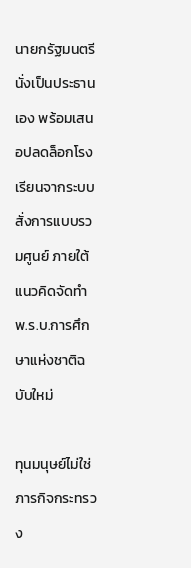นายกรัฐมนตรีนั่งเป็นประธานเอง พร้อมเสนอปลดล็อกโรงเรียนจากระบบสั่งการแบบรวมศูนย์ ภายใต้แนวคิดจัดทำ พ.ร.บ.การศึกษาแห่งชาติฉบับใหม่

ทุนมนุษย์ไม่ใช่ภารกิจกระทรวง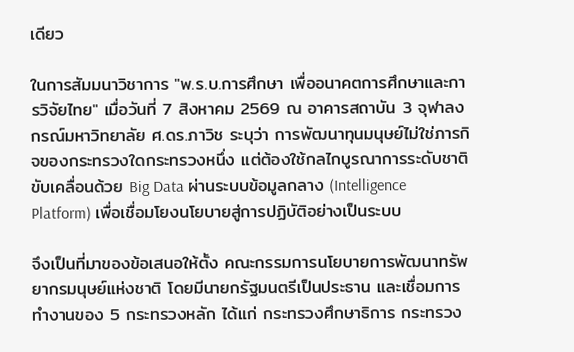เดียว

ในการสัมมนาวิชาการ "พ.ร.บ.การศึกษา เพื่ออนาคตการศึกษาและการวิจัยไทย" เมื่อวันที่ 7 สิงหาคม 2569 ณ อาคารสถาบัน 3 จุฬาลงกรณ์มหาวิทยาลัย ศ.ดร.ภาวิช ระบุว่า การพัฒนาทุนมนุษย์ไม่ใช่ภารกิจของกระทรวงใดกระทรวงหนึ่ง แต่ต้องใช้กลไกบูรณาการระดับชาติ ขับเคลื่อนด้วย Big Data ผ่านระบบข้อมูลกลาง (Intelligence Platform) เพื่อเชื่อมโยงนโยบายสู่การปฏิบัติอย่างเป็นระบบ

จึงเป็นที่มาของข้อเสนอให้ตั้ง คณะกรรมการนโยบายการพัฒนาทรัพยากรมนุษย์แห่งชาติ โดยมีนายกรัฐมนตรีเป็นประธาน และเชื่อมการทำงานของ 5 กระทรวงหลัก ได้แก่ กระทรวงศึกษาธิการ กระทรวง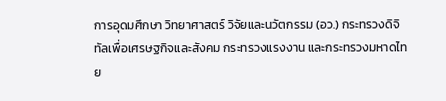การอุดมศึกษา วิทยาศาสตร์ วิจัยและนวัตกรรม (อว.) กระทรวงดิจิทัลเพื่อเศรษฐกิจและสังคม กระทรวงแรงงาน และกระทรวงมหาดไทย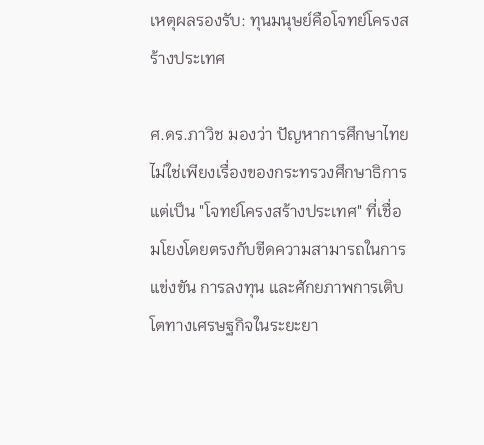เหตุผลรองรับ: ทุนมนุษย์คือโจทย์โครงสร้างประเทศ

ศ.ดร.ภาวิช มองว่า ปัญหาการศึกษาไทยไม่ใช่เพียงเรื่องของกระทรวงศึกษาธิการ แต่เป็น "โจทย์โครงสร้างประเทศ" ที่เชื่อมโยงโดยตรงกับขีดความสามารถในการแข่งขัน การลงทุน และศักยภาพการเติบโตทางเศรษฐกิจในระยะยา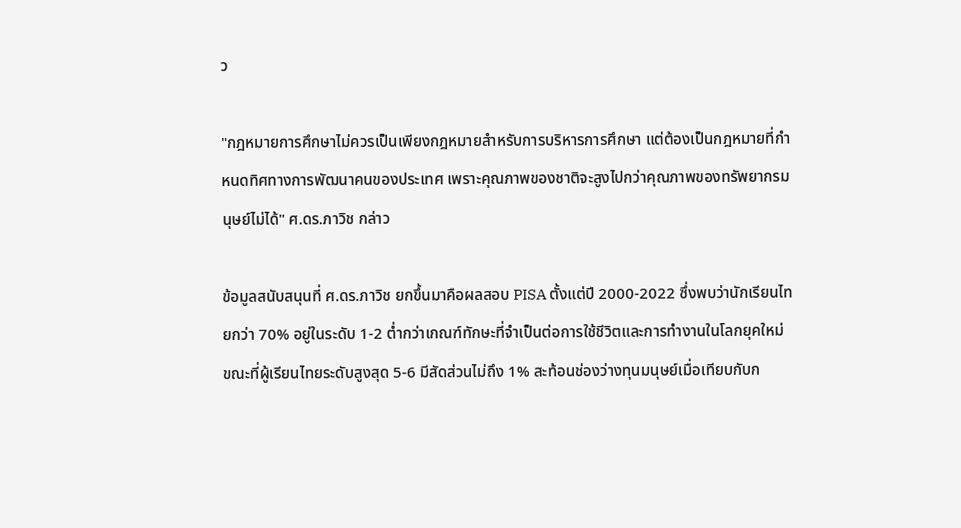ว

"กฎหมายการศึกษาไม่ควรเป็นเพียงกฎหมายสำหรับการบริหารการศึกษา แต่ต้องเป็นกฎหมายที่กำหนดทิศทางการพัฒนาคนของประเทศ เพราะคุณภาพของชาติจะสูงไปกว่าคุณภาพของทรัพยากรมนุษย์ไม่ได้" ศ.ดร.ภาวิช กล่าว

ข้อมูลสนับสนุนที่ ศ.ดร.ภาวิช ยกขึ้นมาคือผลสอบ PISA ตั้งแต่ปี 2000-2022 ซึ่งพบว่านักเรียนไทยกว่า 70% อยู่ในระดับ 1-2 ต่ำกว่าเกณฑ์ทักษะที่จำเป็นต่อการใช้ชีวิตและการทำงานในโลกยุคใหม่ ขณะที่ผู้เรียนไทยระดับสูงสุด 5-6 มีสัดส่วนไม่ถึง 1% สะท้อนช่องว่างทุนมนุษย์เมื่อเทียบกับก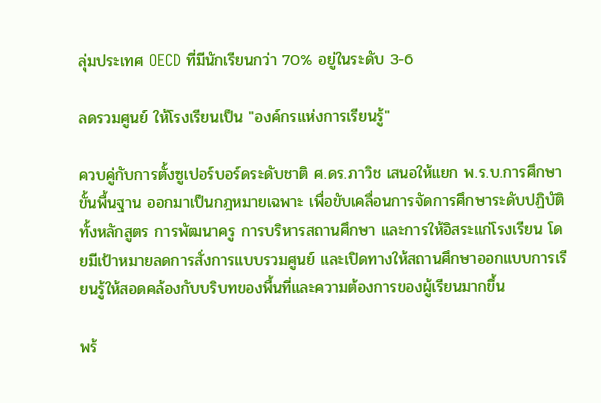ลุ่มประเทศ OECD ที่มีนักเรียนกว่า 70% อยู่ในระดับ 3-6

ลดรวมศูนย์ ให้โรงเรียนเป็น "องค์กรแห่งการเรียนรู้"

ควบคู่กับการตั้งซูเปอร์บอร์ดระดับชาติ ศ.ดร.ภาวิช เสนอให้แยก พ.ร.บ.การศึกษาขั้นพื้นฐาน ออกมาเป็นกฎหมายเฉพาะ เพื่อขับเคลื่อนการจัดการศึกษาระดับปฏิบัติ ทั้งหลักสูตร การพัฒนาครู การบริหารสถานศึกษา และการให้อิสระแก่โรงเรียน โดยมีเป้าหมายลดการสั่งการแบบรวมศูนย์ และเปิดทางให้สถานศึกษาออกแบบการเรียนรู้ให้สอดคล้องกับบริบทของพื้นที่และความต้องการของผู้เรียนมากขึ้น

พร้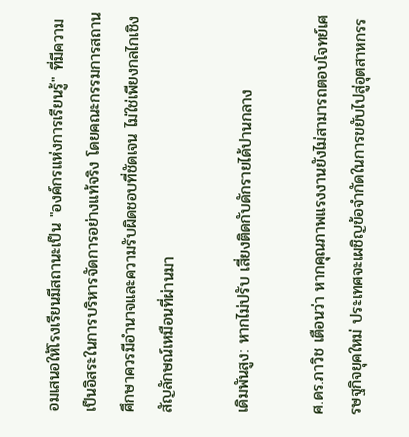อมเสนอให้โรงเรียนมีสถานะเป็น "องค์กรแห่งการเรียนรู้" ที่มีความเป็นอิสระในการบริหารจัดการอย่างแท้จริง โดยคณะกรรมการสถานศึกษาควรมีอำนาจและความรับผิดชอบที่ชัดเจน ไม่ใช่เพียงกลไกเชิงสัญลักษณ์เหมือนที่ผ่านมา

เดิมพันสูง: หากไม่ปรับ เสี่ยงติดกับดักรายได้ปานกลาง

ศ.ดร.ภาวิช เตือนว่า หากคุณภาพแรงงานยังไม่สามารถตอบโจทย์เศรษฐกิจยุคใหม่ ประเทศจะเผชิญข้อจำกัดในการขยับไปสู่อุตสาหกรร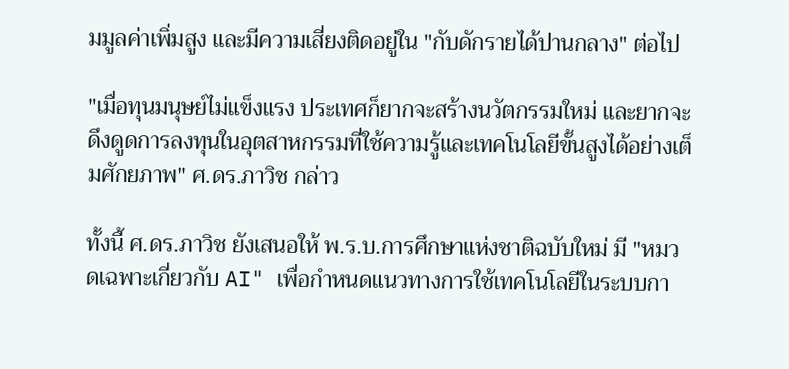มมูลค่าเพิ่มสูง และมีความเสี่ยงติดอยู่ใน "กับดักรายได้ปานกลาง" ต่อไป

"เมื่อทุนมนุษย์ไม่แข็งแรง ประเทศก็ยากจะสร้างนวัตกรรมใหม่ และยากจะดึงดูดการลงทุนในอุตสาหกรรมที่ใช้ความรู้และเทคโนโลยีขั้นสูงได้อย่างเต็มศักยภาพ" ศ.ดร.ภาวิช กล่าว

ทั้งนี้ ศ.ดร.ภาวิช ยังเสนอให้ พ.ร.บ.การศึกษาแห่งชาติฉบับใหม่ มี "หมวดเฉพาะเกี่ยวกับ AI" เพื่อกำหนดแนวทางการใช้เทคโนโลยีในระบบกา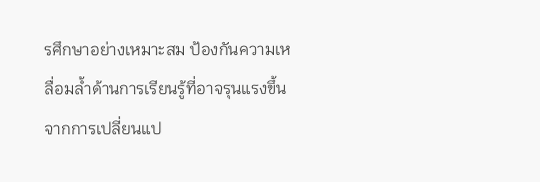รศึกษาอย่างเหมาะสม ป้องกันความเหลื่อมล้ำด้านการเรียนรู้ที่อาจรุนแรงขึ้นจากการเปลี่ยนแป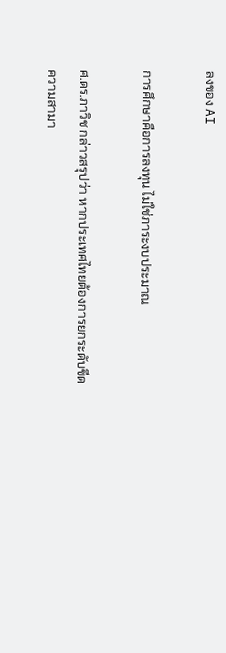ลงของ AI

การศึกษาคือการลงทุน ไม่ใช่ภาระงบประมาณ

ศ.ดร.ภาวิช กล่าวสรุปว่า หากประเทศไทยต้องการยกระดับขีดความสามา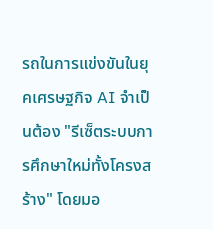รถในการแข่งขันในยุคเศรษฐกิจ AI จำเป็นต้อง "รีเซ็ตระบบการศึกษาใหม่ทั้งโครงสร้าง" โดยมอ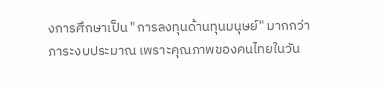งการศึกษาเป็น "การลงทุนด้านทุนมนุษย์" มากกว่าภาระงบประมาณ เพราะคุณภาพของคนไทยในวัน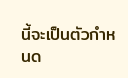นี้จะเป็นตัวกำหนด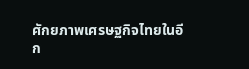ศักยภาพเศรษฐกิจไทยในอีก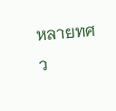หลายทศว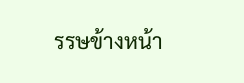รรษข้างหน้า